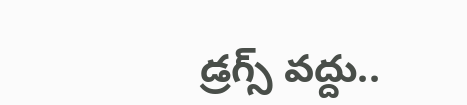డ్రగ్స్ వద్దు..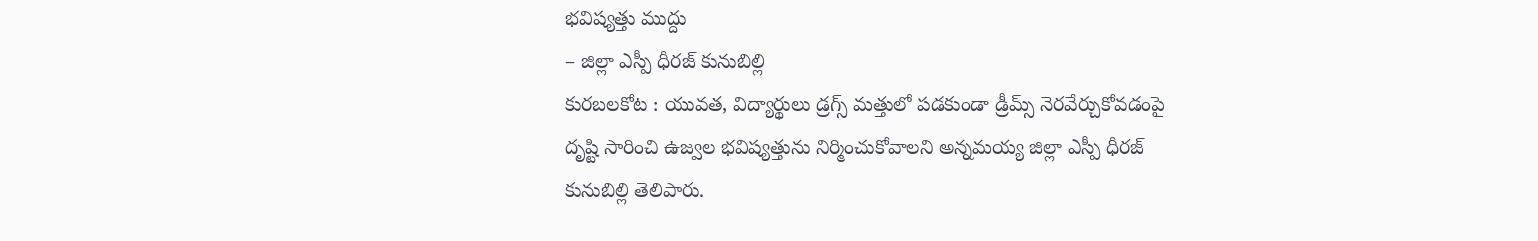భవిష్యత్తు ముద్దు
– జిల్లా ఎస్పీ ధీరజ్ కునుబిల్లి
కురబలకోట : యువత, విద్యార్థులు డ్రగ్స్ మత్తులో పడకుండా డ్రీమ్స్ నెరవేర్చుకోవడంపై దృష్టి సారించి ఉజ్వల భవిష్యత్తును నిర్మించుకోవాలని అన్నమయ్య జిల్లా ఎస్పీ ధీరజ్ కునుబిల్లి తెలిపారు.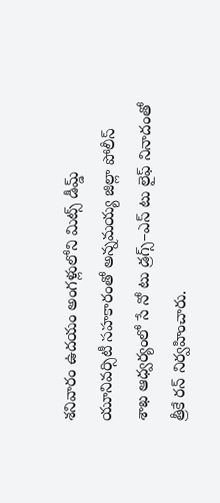శనివారం ఉదయం అంగళ్లులోని మిట్స్ డీమ్డ్ యూనివర్సిటీ సహకారంతో అన్నమయ్య జిల్లా పోలీస్ శాఖ ఆధ్వర్యంలో సే నో టు డ్రగ్స్–ఎస్ టు లైఫ్ నినాదంతో త్రీకే రన్ నిర్వహించారు.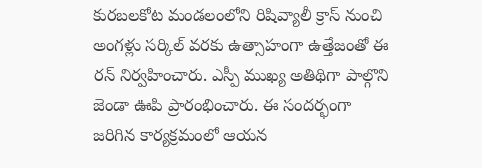కురబలకోట మండలంలోని రిషివ్యాలీ క్రాస్ నుంచి అంగళ్లు సర్కిల్ వరకు ఉత్సాహంగా ఉత్తేజంతో ఈ రన్ నిర్వహించారు. ఎస్పీ ముఖ్య అతిథిగా పాల్గొని జెండా ఊపి ప్రారంభించారు. ఈ సందర్భంగా జరిగిన కార్యక్రమంలో ఆయన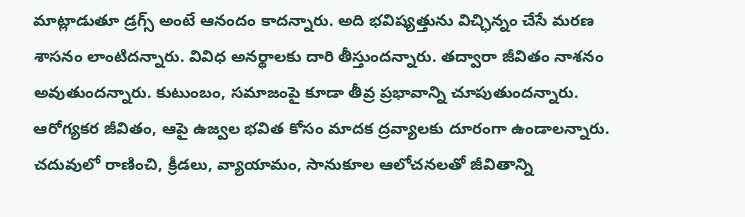మాట్లాడుతూ డ్రగ్స్ అంటే ఆనందం కాదన్నారు. అది భవిష్యత్తును విచ్ఛిన్నం చేసే మరణ శాసనం లాంటిదన్నారు. వివిధ అనర్థాలకు దారి తీస్తుందన్నారు. తద్వారా జీవితం నాశనం అవుతుందన్నారు. కుటుంబం, సమాజంపై కూడా తీవ్ర ప్రభావాన్ని చూపుతుందన్నారు. ఆరోగ్యకర జీవితం, ఆపై ఉజ్వల భవిత కోసం మాదక ద్రవ్యాలకు దూరంగా ఉండాలన్నారు. చదువులో రాణించి, క్రీడలు, వ్యాయామం, సానుకూల ఆలోచనలతో జీవితాన్ని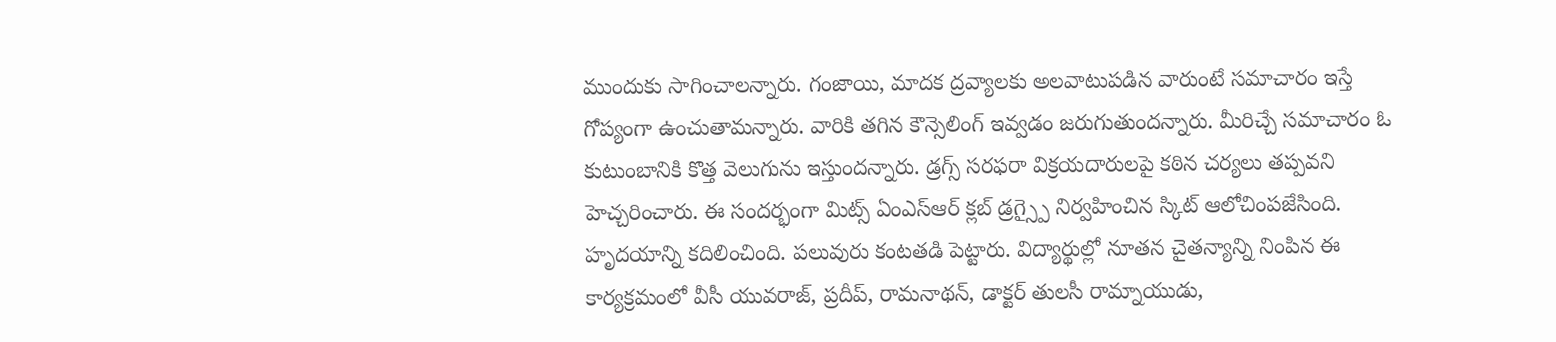ముందుకు సాగించాలన్నారు. గంజాయి, మాదక ద్రవ్యాలకు అలవాటుపడిన వారుంటే సమాచారం ఇస్తే గోప్యంగా ఉంచుతామన్నారు. వారికి తగిన కౌన్సెలింగ్ ఇవ్వడం జరుగుతుందన్నారు. మీరిచ్చే సమాచారం ఓ కుటుంబానికి కొత్త వెలుగును ఇస్తుందన్నారు. డ్రగ్స్ సరఫరా విక్రయదారులపై కఠిన చర్యలు తప్పవని హెచ్చరించారు. ఈ సందర్భంగా మిట్స్ ఏంఎస్ఆర్ క్లబ్ డ్రగ్స్పై నిర్వహించిన స్కిట్ ఆలోచింపజేసింది. హృదయాన్ని కదిలించింది. పలువురు కంటతడి పెట్టారు. విద్యార్థుల్లో నూతన చైతన్యాన్ని నింపిన ఈ కార్యక్రమంలో వీసీ యువరాజ్, ప్రదీప్, రామనాథన్, డాక్టర్ తులసీ రామ్నాయుడు,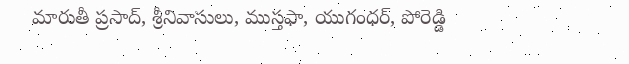మారుతీ ప్రసాద్, శ్రీనివాసులు, ముస్తఫా, యుగంధర్, పోరెడ్డి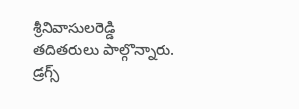శ్రీనివాసులరెడ్డి తదితరులు పాల్గొన్నారు.
డ్రగ్స్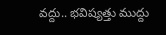వద్దు.. భవిష్యత్తు ముద్దు